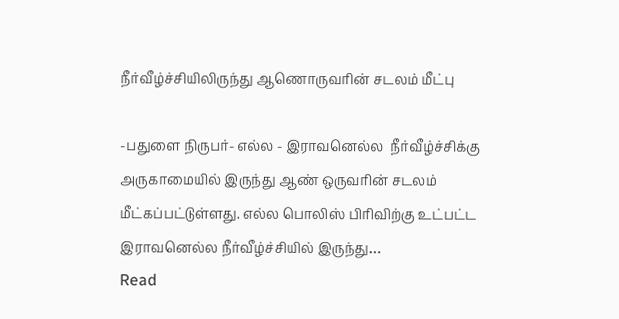நீர்வீழ்ச்சியிலிருந்து ஆணொருவரின் சடலம் மீட்பு

-பதுளை நிருபர்- எல்ல - இராவனெல்ல  நீர்வீழ்ச்சிக்கு அருகாமையில் இருந்து ஆண் ஒருவரின் சடலம் மீட்கப்பட்டுள்ளது. எல்ல பொலிஸ் பிரிவிற்கு உட்பட்ட இராவனெல்ல நீர்வீழ்ச்சியில் இருந்து…
Read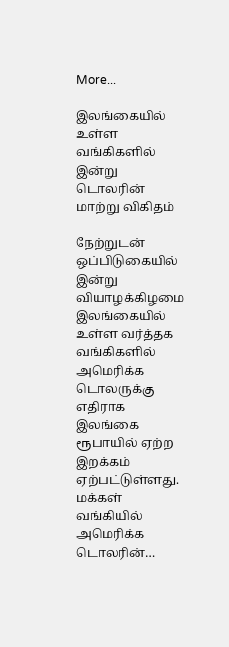More...

இலங்கையில் உள்ள வங்கிகளில் இன்று டொலரின் மாற்று விகிதம்

நேற்றுடன் ஒப்பிடுகையில் இன்று வியாழக்கிழமை இலங்கையில் உள்ள வர்த்தக வங்கிகளில் அமெரிக்க டொலருக்கு எதிராக இலங்கை ரூபாயில் ஏற்ற இறக்கம் ஏற்பட்டுள்ளது. மக்கள் வங்கியில் அமெரிக்க டொலரின்…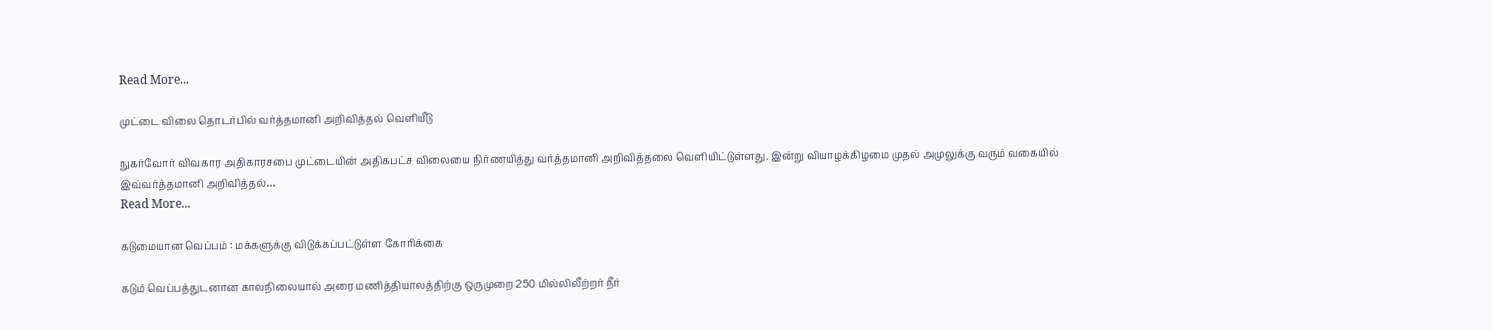Read More...

முட்டை விலை தொடர்பில் வர்த்தமானி அறிவித்தல் வெளியீடு

நுகர்வோர் விவகார அதிகாரசபை முட்டையின் அதிகபட்ச விலையை நிர்ணயித்து வர்த்தமானி அறிவித்தலை வெளியிட்டுள்ளது. இன்று வியாழக்கிழமை முதல் அமுலுக்கு வரும் வகையில் இவ்வர்த்தமானி அறிவித்தல்…
Read More...

கடுமையான வெப்பம் : மக்களுக்கு விடுக்கப்பட்டுள்ள கோரிக்கை

கடும் வெப்பத்துடனான காலநிலையால் அரை மணித்தியாலத்திற்கு ஒருமுறை 250 மில்லிலீற்றர் நீர்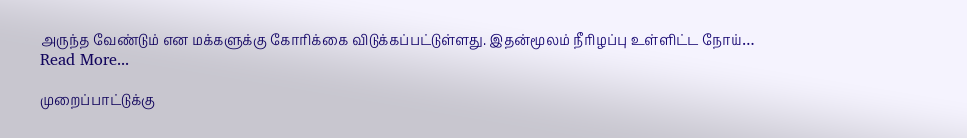அருந்த வேண்டும் என மக்களுக்கு கோரிக்கை விடுக்கப்பட்டுள்ளது. இதன்மூலம் நீரிழப்பு உள்ளிட்ட நோய்…
Read More...

முறைப்பாட்டுக்கு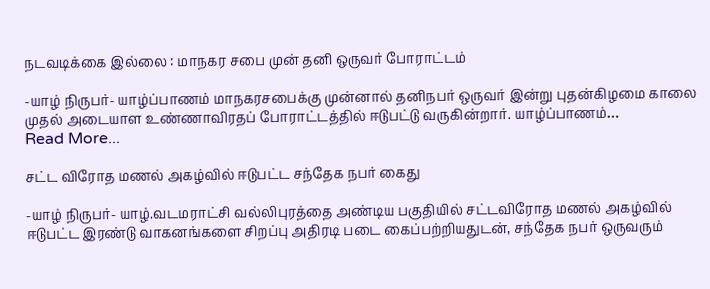நடவடிக்கை இல்லை : மாநகர சபை முன் தனி ஒருவர் போராட்டம்

-யாழ் நிருபர்- யாழ்ப்பாணம் மாநகரசபைக்கு முன்னால் தனிநபர் ஒருவர் இன்று புதன்கிழமை காலை முதல் அடையாள உண்ணாவிரதப் போராட்டத்தில் ஈடுபட்டு வருகின்றார். யாழ்ப்பாணம்…
Read More...

சட்ட விரோத மணல் அகழ்வில் ஈடுபட்ட சந்தேக நபர் கைது

-யாழ் நிருபர்- யாழ்.வடமராட்சி வல்லிபுரத்தை அண்டிய பகுதியில் சட்டவிரோத மணல் அகழ்வில் ஈடுபட்ட இரண்டு வாகனங்களை சிறப்பு அதிரடி படை கைப்பற்றியதுடன், சந்தேக நபர் ஒருவரும்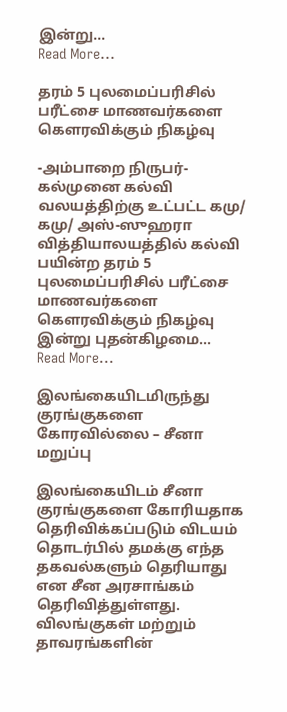இன்று…
Read More...

தரம் 5 புலமைப்பரிசில் பரீட்சை மாணவர்களை கௌரவிக்கும் நிகழ்வு

-அம்பாறை நிருபர்- கல்முனை கல்வி வலயத்திற்கு உட்பட்ட கமு/ கமு/ அஸ்-ஸுஹரா வித்தியாலயத்தில் கல்வி பயின்ற தரம் 5 புலமைப்பரிசில் பரீட்சை மாணவர்களை கௌரவிக்கும் நிகழ்வு இன்று புதன்கிழமை…
Read More...

இலங்கையிடமிருந்து குரங்குகளை கோரவில்லை – சீனா மறுப்பு

இலங்கையிடம் சீனா குரங்குகளை கோரியதாக தெரிவிக்கப்படும் விடயம் தொடர்பில் தமக்கு எந்த தகவல்களும் தெரியாது என சீன அரசாங்கம் தெரிவித்துள்ளது. விலங்குகள் மற்றும் தாவரங்களின்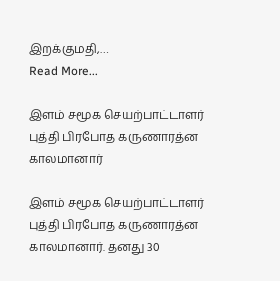இறக்குமதி,…
Read More...

இளம் சமூக செயற்பாட்டாளர் புத்தி பிரபோத கருணாரத்ன காலமானார்

இளம் சமூக செயற்பாட்டாளர் புத்தி பிரபோத கருணாரத்ன காலமானார். தனது 30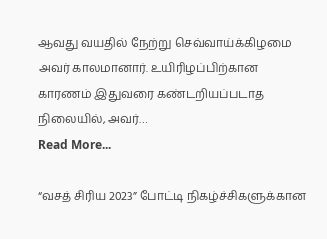ஆவது வயதில் நேற்று செவ்வாய்க்கிழமை அவர் காலமானார். உயிரிழப்பிற்கான காரணம் இதுவரை கண்டறியப்படாத நிலையில், அவர்…
Read More...

“வசத் சிரிய 2023” போட்டி நிகழ்ச்சிகளுக்கான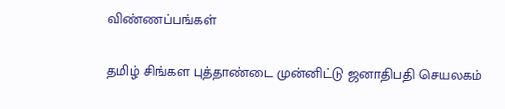விண்ணப்பங்கள்

தமிழ் சிங்கள புத்தாண்டை முன்னிட்டு ஜனாதிபதி செயலகம்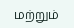மற்றும்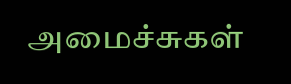அமைச்சுகள்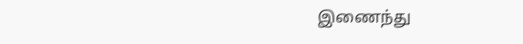இணைந்து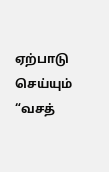ஏற்பாடு செய்யும் “வசத்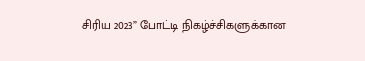சிரிய 2023” போட்டி நிகழ்ச்சிகளுக்கான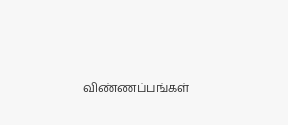விண்ணப்பங்கள்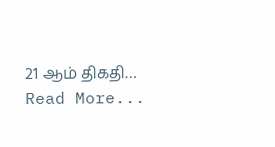21 ஆம் திகதி…
Read More...